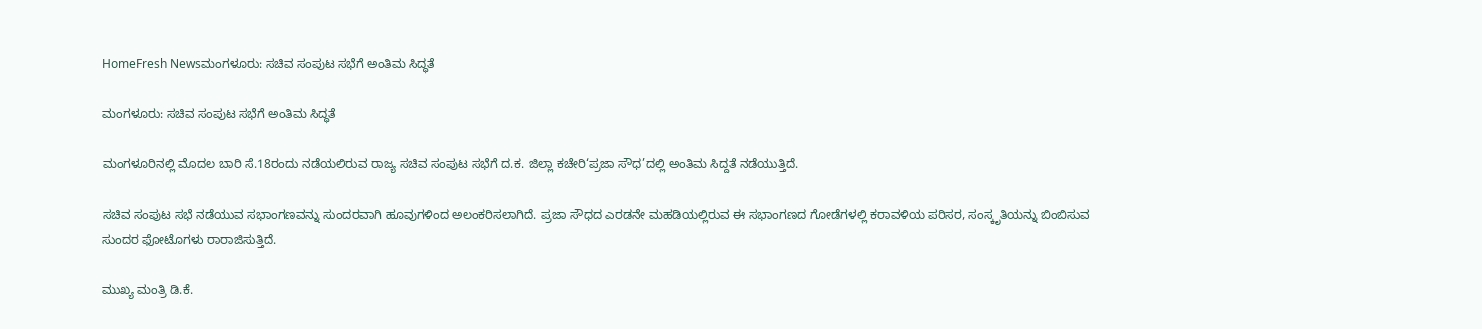HomeFresh Newsಮಂಗಳೂರು: ಸಚಿವ ಸಂಪುಟ ಸಭೆಗೆ ಅಂತಿಮ ಸಿದ್ಧತೆ

ಮಂಗಳೂರು: ಸಚಿವ ಸಂಪುಟ ಸಭೆಗೆ ಅಂತಿಮ ಸಿದ್ಧತೆ

ಮಂಗಳೂರಿನಲ್ಲಿ ಮೊದಲ ಬಾರಿ ಸೆ.18ರಂದು ನಡೆಯಲಿರುವ ರಾಜ್ಯ ಸಚಿವ ಸಂಪುಟ ಸಭೆಗೆ ದ.ಕ. ಜಿಲ್ಲಾ ಕಚೇರಿ‘ಪ್ರಜಾ ಸೌಧ’ದಲ್ಲಿ ಅಂತಿಮ ಸಿದ್ದತೆ ನಡೆಯುತ್ತಿದೆ.

ಸಚಿವ ಸಂಪುಟ ಸಭೆ ನಡೆಯುವ ಸಭಾಂಗಣವನ್ನು ಸುಂದರವಾಗಿ ಹೂವುಗಳಿಂದ ಅಲಂಕರಿಸಲಾಗಿದೆ. ಪ್ರಜಾ ಸೌಧದ ಎರಡನೇ ಮಹಡಿಯಲ್ಲಿರುವ ಈ ಸಭಾಂಗಣದ ಗೋಡೆಗಳಲ್ಲಿ ಕರಾವಳಿಯ ಪರಿಸರ, ಸಂಸ್ಕೃತಿಯನ್ನು ಬಿಂಬಿಸುವ ಸುಂದರ ಫೋಟೊಗಳು ರಾರಾಜಿಸುತ್ತಿದೆ.

ಮುಖ್ಯ ಮಂತ್ರಿ ಡಿ.ಕೆ.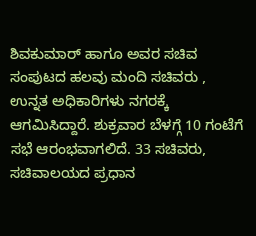ಶಿವಕುಮಾರ್ ಹಾಗೂ ಅವರ ಸಚಿವ ಸಂಪುಟದ ಹಲವು ಮಂದಿ ಸಚಿವರು , ಉನ್ನತ ಅಧಿಕಾರಿಗಳು ನಗರಕ್ಕೆ ಆಗಮಿಸಿದ್ದಾರೆ. ಶುಕ್ರವಾರ ಬೆಳಗ್ಗೆ 10 ಗಂಟೆಗೆ ಸಭೆ ಆರಂಭವಾಗಲಿದೆ. 33 ಸಚಿವರು, ಸಚಿವಾಲಯದ ಪ್ರಧಾನ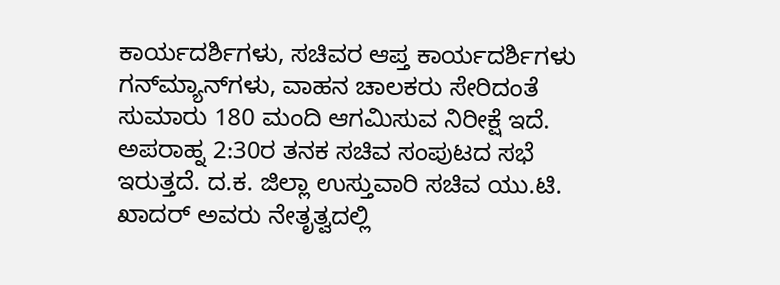ಕಾರ್ಯದರ್ಶಿಗಳು, ಸಚಿವರ ಆಪ್ತ ಕಾರ್ಯದರ್ಶಿಗಳು ಗನ್‌ಮ್ಯಾನ್‌ಗಳು, ವಾಹನ ಚಾಲಕರು ಸೇರಿದಂತೆ ಸುಮಾರು 180 ಮಂದಿ ಆಗಮಿಸುವ ನಿರೀಕ್ಷೆ ಇದೆ. ಅಪರಾಹ್ನ 2:30ರ ತನಕ ಸಚಿವ ಸಂಪುಟದ ಸಭೆ ಇರುತ್ತದೆ. ದ.ಕ. ಜಿಲ್ಲಾ ಉಸ್ತುವಾರಿ ಸಚಿವ ಯು.ಟಿ. ಖಾದರ್ ಅವರು ನೇತೃತ್ವದಲ್ಲಿ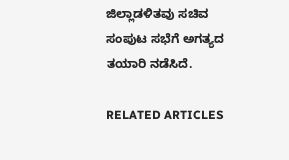ಜಿಲ್ಲಾಡಳಿತವು ಸಚಿವ ಸಂಪುಟ ಸಭೆಗೆ ಅಗತ್ಯದ ತಯಾರಿ ನಡೆಸಿದೆ.

RELATED ARTICLES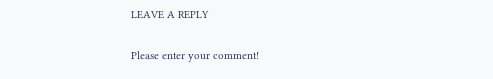LEAVE A REPLY

Please enter your comment!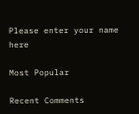Please enter your name here

Most Popular

Recent Comments